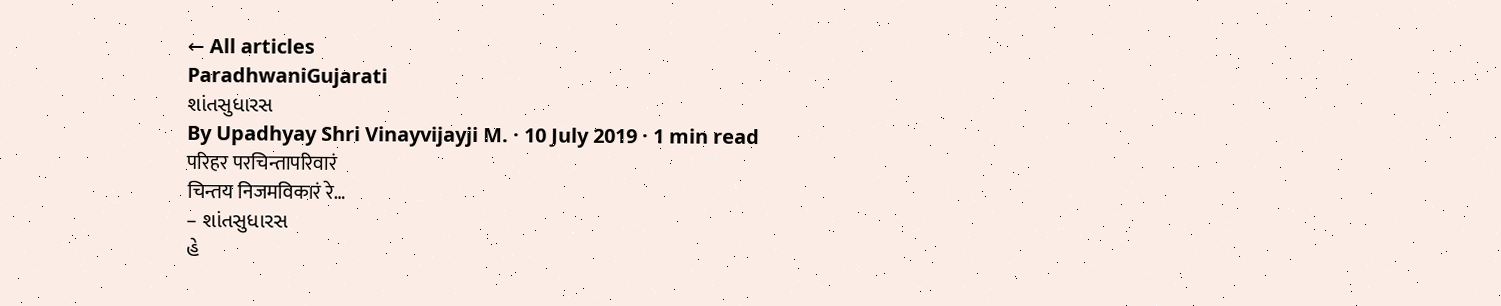← All articles
ParadhwaniGujarati
શાંતસુધારસ
By Upadhyay Shri Vinayvijayji M. · 10 July 2019 · 1 min read
परिहर परचिन्तापरिवारं
चिन्तय निजमविकारं रे…
– શાંતસુધારસ
હે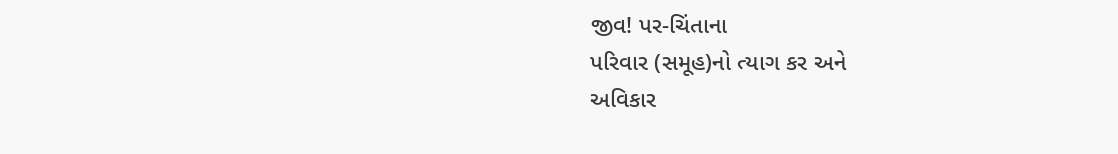જીવ! પર-ચિંતાના
પરિવાર (સમૂહ)નો ત્યાગ કર અને
અવિકાર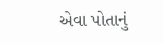એવા પોતાનું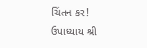ચિંતન કર!
ઉપાધ્યાય શ્રી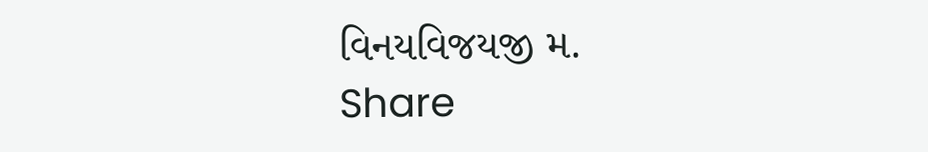વિનયવિજયજી મ.
Share